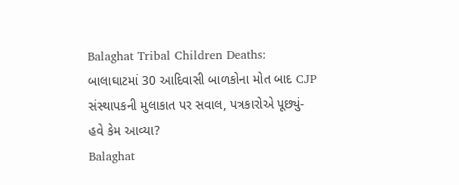Balaghat Tribal Children Deaths: બાલાઘાટમાં 30 આદિવાસી બાળકોના મોત બાદ CJP સંસ્થાપકની મુલાકાત પર સવાલ, પત્રકારોએ પૂછ્યું- હવે કેમ આવ્યા?
Balaghat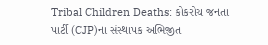Tribal Children Deaths: કોકરોચ જનતા પાર્ટી (CJP)ના સંસ્થાપક અભિજીત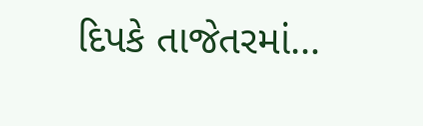દિપકે તાજેતરમાં…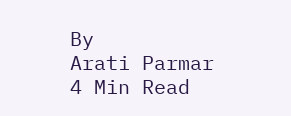By
Arati Parmar
4 Min Read